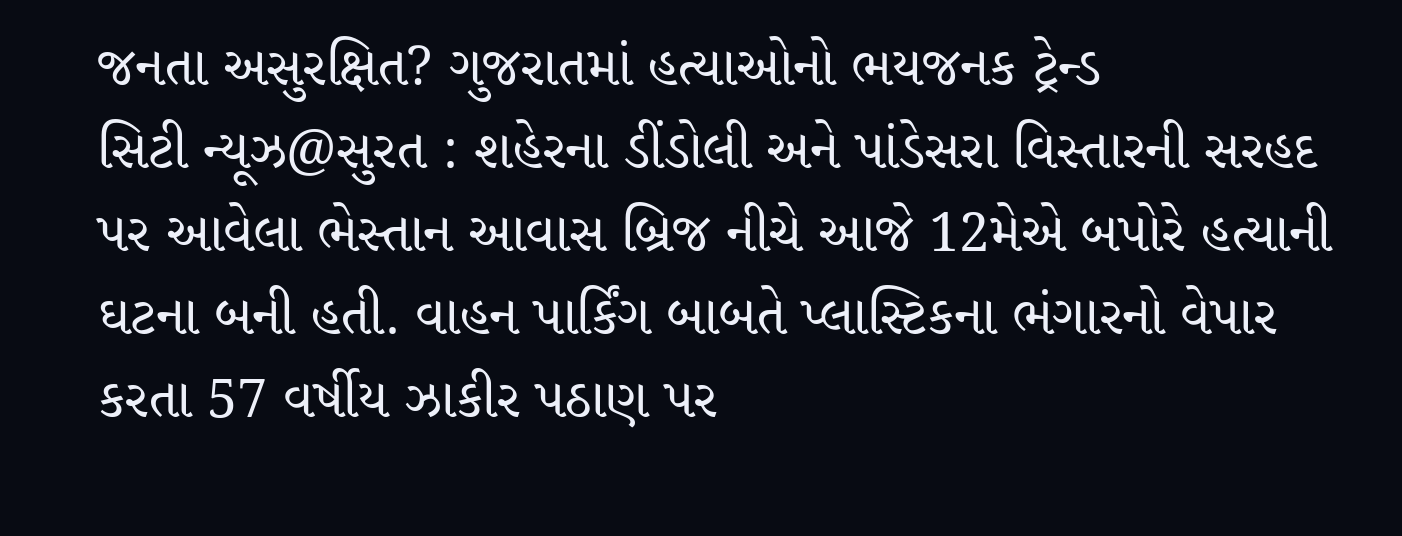જનતા અસુરક્ષિત? ગુજરાતમાં હત્યાઓનો ભયજનક ટ્રેન્ડ
સિટી ન્યૂઝ@સુરત : શહેરના ડીંડોલી અને પાંડેસરા વિસ્તારની સરહદ પર આવેલા ભેસ્તાન આવાસ બ્રિજ નીચે આજે 12મેએ બપોરે હત્યાની ઘટના બની હતી. વાહન પાર્કિંગ બાબતે પ્લાસ્ટિકના ભંગારનો વેપાર કરતા 57 વર્ષીય ઝાકીર પઠાણ પર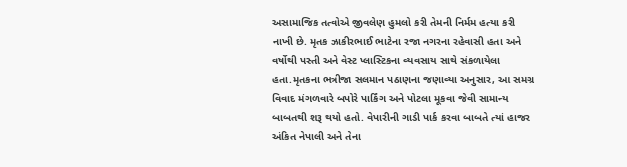અસામાજિક તત્વોએ જીવલેણ હુમલો કરી તેમની નિર્મમ હત્યા કરી નાખી છે. મૃતક ઝાકીરભાઈ ભાટેના રજા નગરના રહેવાસી હતા અને વર્ષોથી પસ્તી અને વેસ્ટ પ્લાસ્ટિકના વ્યવસાય સાથે સંકળાયેલા હતા.મૃતકના ભત્રીજા સલમાન પઠાણના જણાવ્યા અનુસાર, આ સમગ્ર વિવાદ મંગળવારે બપોરે પાર્કિંગ અને પોટલા મૂકવા જેવી સામાન્ય બાબતથી શરૂ થયો હતો. વેપારીની ગાડી પાર્ક કરવા બાબતે ત્યાં હાજર અંકિત નેપાલી અને તેના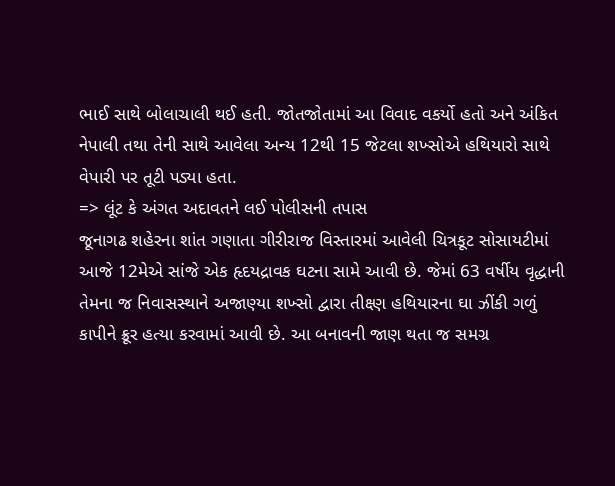ભાઈ સાથે બોલાચાલી થઈ હતી. જોતજોતામાં આ વિવાદ વકર્યો હતો અને અંકિત નેપાલી તથા તેની સાથે આવેલા અન્ય 12થી 15 જેટલા શખ્સોએ હથિયારો સાથે વેપારી પર તૂટી પડ્યા હતા.
=> લૂંટ કે અંગત અદાવતને લઈ પોલીસની તપાસ
જૂનાગઢ શહેરના શાંત ગણાતા ગીરીરાજ વિસ્તારમાં આવેલી ચિત્રકૂટ સોસાયટીમાં આજે 12મેએ સાંજે એક હૃદયદ્રાવક ઘટના સામે આવી છે. જેમાં 63 વર્ષીય વૃદ્ધાની તેમના જ નિવાસસ્થાને અજાણ્યા શખ્સો દ્વારા તીક્ષ્ણ હથિયારના ઘા ઝીંકી ગળું કાપીને ક્રૂર હત્યા કરવામાં આવી છે. આ બનાવની જાણ થતા જ સમગ્ર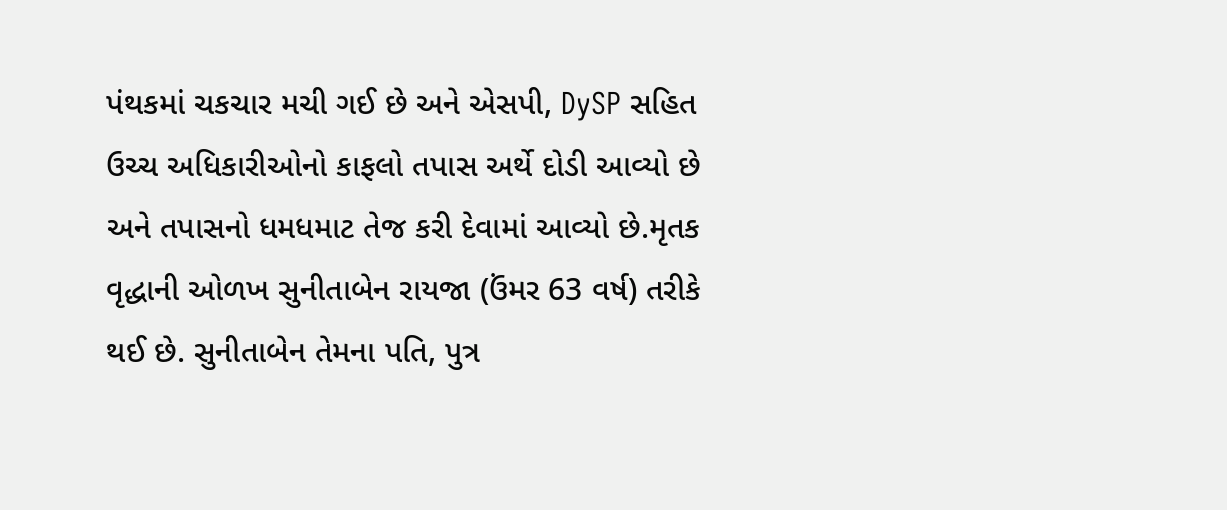પંથકમાં ચકચાર મચી ગઈ છે અને એસપી, DySP સહિત ઉચ્ચ અધિકારીઓનો કાફલો તપાસ અર્થે દોડી આવ્યો છે અને તપાસનો ધમધમાટ તેજ કરી દેવામાં આવ્યો છે.મૃતક વૃદ્ધાની ઓળખ સુનીતાબેન રાયજા (ઉંમર 63 વર્ષ) તરીકે થઈ છે. સુનીતાબેન તેમના પતિ, પુત્ર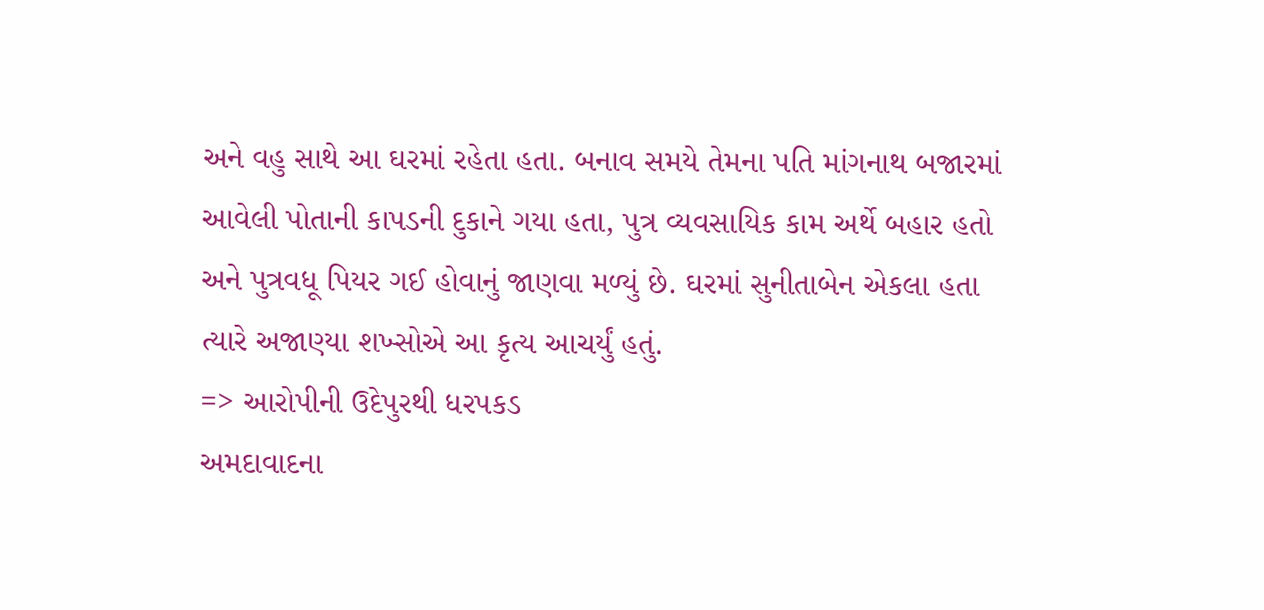અને વહુ સાથે આ ઘરમાં રહેતા હતા. બનાવ સમયે તેમના પતિ માંગનાથ બજારમાં આવેલી પોતાની કાપડની દુકાને ગયા હતા, પુત્ર વ્યવસાયિક કામ અર્થે બહાર હતો અને પુત્રવધૂ પિયર ગઈ હોવાનું જાણવા મળ્યું છે. ઘરમાં સુનીતાબેન એકલા હતા ત્યારે અજાણ્યા શખ્સોએ આ કૃત્ય આચર્યું હતું.
=> આરોપીની ઉદેપુરથી ધરપકડ
અમદાવાદના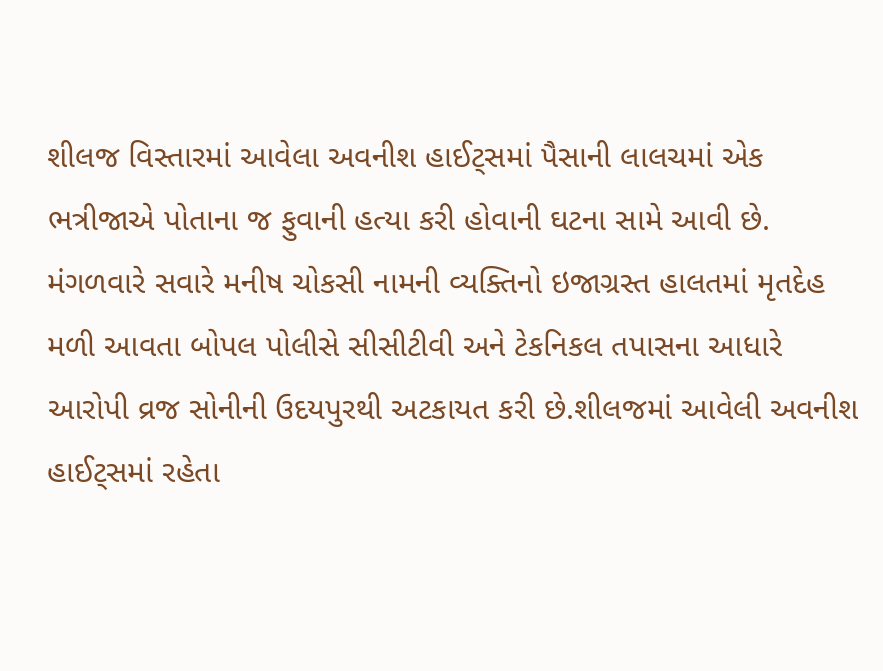શીલજ વિસ્તારમાં આવેલા અવનીશ હાઈટ્સમાં પૈસાની લાલચમાં એક ભત્રીજાએ પોતાના જ ફુવાની હત્યા કરી હોવાની ઘટના સામે આવી છે. મંગળવારે સવારે મનીષ ચોકસી નામની વ્યક્તિનો ઇજાગ્રસ્ત હાલતમાં મૃતદેહ મળી આવતા બોપલ પોલીસે સીસીટીવી અને ટેકનિકલ તપાસના આધારે આરોપી વ્રજ સોનીની ઉદયપુરથી અટકાયત કરી છે.શીલજમાં આવેલી અવનીશ હાઈટ્સમાં રહેતા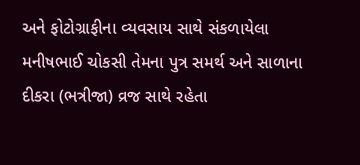અને ફોટોગ્રાફીના વ્યવસાય સાથે સંકળાયેલા મનીષભાઈ ચોકસી તેમના પુત્ર સમર્થ અને સાળાના દીકરા (ભત્રીજા) વ્રજ સાથે રહેતા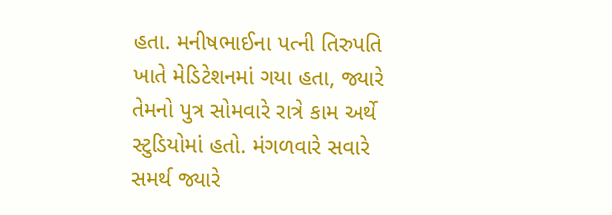હતા. મનીષભાઈના પત્ની તિરુપતિ ખાતે મેડિટેશનમાં ગયા હતા, જ્યારે તેમનો પુત્ર સોમવારે રાત્રે કામ અર્થે સ્ટુડિયોમાં હતો. મંગળવારે સવારે સમર્થ જ્યારે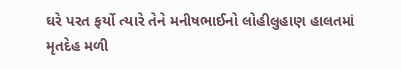ઘરે પરત ફર્યો ત્યારે તેને મનીષભાઈનો લોહીલુહાણ હાલતમાં મૃતદેહ મળી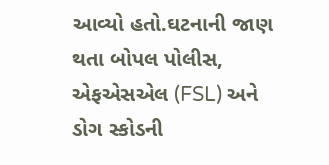આવ્યો હતો.ઘટનાની જાણ થતા બોપલ પોલીસ, એફએસએલ (FSL) અને ડોગ સ્કોડની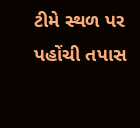ટીમે સ્થળ પર પહોંચી તપાસ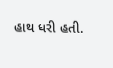હાથ ધરી હતી.